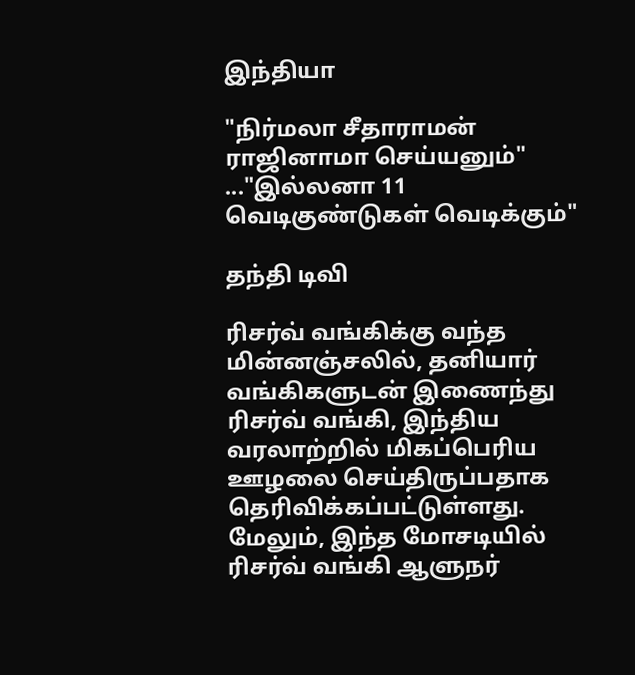இந்தியா

"நிர்மலா சீதாராமன் ராஜினாமா செய்யனும்" ..."இல்லனா 11 வெடிகுண்டுகள் வெடிக்கும்"

தந்தி டிவி

ரிசர்வ் வங்கிக்கு வந்த மின்னஞ்சலில், தனியார் வங்கிகளுடன் இணைந்து ரிசர்வ் வங்கி, இந்திய வரலாற்றில் மிகப்பெரிய ஊழலை செய்திருப்பதாக தெரிவிக்கப்பட்டுள்ளது. மேலும், இந்த மோசடியில் ரிசர்வ் வங்கி ஆளுநர்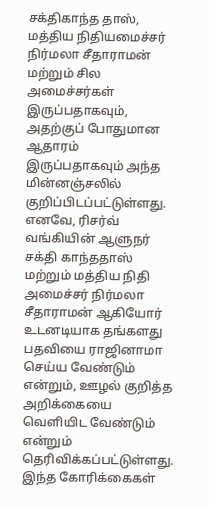சக்திகாந்த தாஸ், மத்திய நிதியமைச்சர் நிர்மலா சீதாராமன் மற்றும் சில அமைச்சர்கள் இருப்பதாகவும், அதற்குப் போதுமான ஆதாரம் இருப்பதாகவும் அந்த மின்னஞ்சலில் குறிப்பிடப்பட்டுள்ளது. எனவே, ரிசர்வ் வங்கியின் ஆளுநர் சக்தி காந்ததாஸ் மற்றும் மத்திய நிதி அமைச்சர் நிர்மலா சீதாராமன் ஆகியோர் உடனடியாக தங்களது பதவியை ராஜினாமா செய்ய வேண்டும் என்றும், ஊழல் குறித்த அறிக்கையை வெளியிட வேண்டும் என்றும் தெரிவிக்கப்பட்டுள்ளது. இந்த கோரிக்கைகள்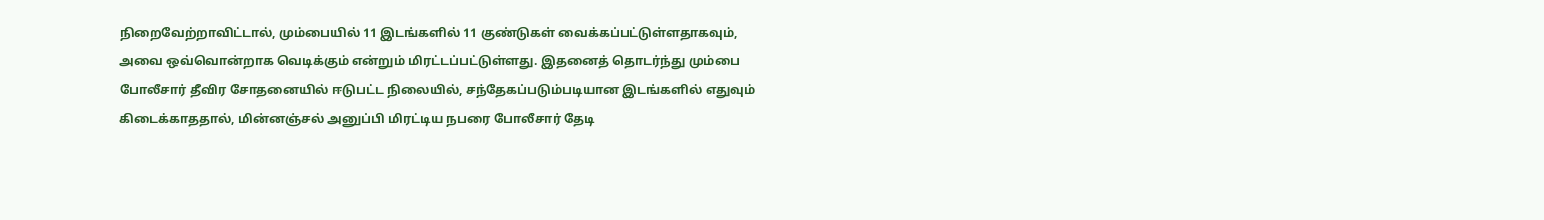நிறைவேற்றாவிட்டால், மும்பையில் 11 இடங்களில் 11 குண்டுகள் வைக்கப்பட்டுள்ளதாகவும், அவை ஒவ்வொன்றாக வெடிக்கும் என்றும் மிரட்டப்பட்டுள்ளது. இதனைத் தொடர்ந்து மும்பை போலீசார் தீவிர சோதனையில் ஈடுபட்ட நிலையில், சந்தேகப்படும்படியான இடங்களில் எதுவும் கிடைக்காததால், மின்னஞ்சல் அனுப்பி மிரட்டிய நபரை போலீசார் தேடி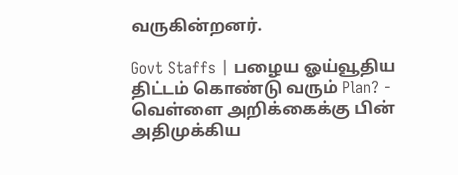வருகின்றனர்.

Govt Staffs | பழைய ஓய்வூதிய திட்டம் கொண்டு வரும் Plan? - வெள்ளை அறிக்கைக்கு பின் அதிமுக்கிய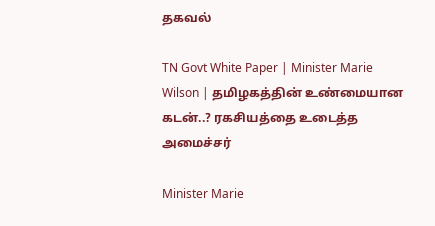தகவல்

TN Govt White Paper | Minister Marie Wilson | தமிழகத்தின் உண்மையான கடன்..? ரகசியத்தை உடைத்த அமைச்சர்

Minister Marie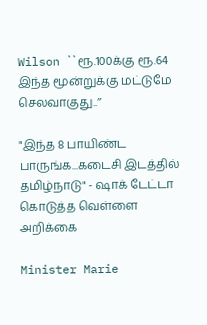Wilson ``ரூ.100க்கு ரூ.64 இந்த மூன்றுக்கு மட்டுமே செலவாகுது..’’

"இந்த 8 பாயிண்ட பாருங்க...கடைசி இடத்தில் தமிழ்நாடு" - ஷாக் டேட்டா கொடுத்த வெள்ளை அறிக்கை

Minister Marie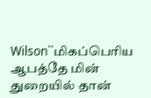Wilson``மிகப்பெரிய ஆபத்தே மின் துறையில் தான்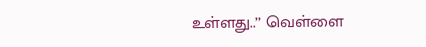உள்ளது..’’ வெள்ளை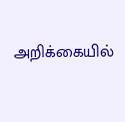அறிக்கையில்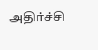அதிர்ச்சி